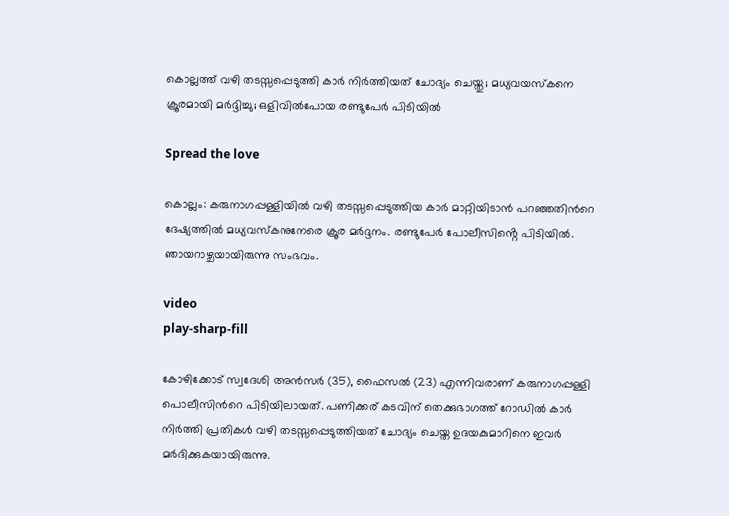കൊല്ലത്ത് വഴി തടസ്സപ്പെടുത്തി കാർ നിർത്തിയത് ചോദ്യം ചെയ്തു; മധ്യവയസ്കനെ ക്രൂരമായി മർദ്ദിച്ചു; ഒളിവിൽപോയ രണ്ടുപേർ പിടിയിൽ

Spread the love

കൊല്ലം: കരുനാഗപ്പള്ളിയില്‍ വഴി തടസ്സപ്പെടുത്തിയ കാർ മാറ്റിയിടാൻ പറഞ്ഞതിന്‍റെ ദേഷ്യത്തിൽ മധ്യവസ്കനുനേരെ ക്രൂര മർദ്ദനം. രണ്ടുപേർ പോലീസിൻ്റെ പിടിയിൽ. ഞായറാഴ്ചയായിരുന്നു സംഭവം.

video
play-sharp-fill

കോഴിക്കോട് സ്വദേശി അൻസർ (35), ഫൈസല്‍ (23) എന്നിവരാണ് കരുനാഗപ്പള്ളി പൊലീസിന്‍റെ പിടിയിലായത്. പണിക്കര് കടവിന് തെക്കുഭാഗത്ത് റോഡില്‍ കാർ നിർത്തി പ്രതികള്‍ വഴി തടസ്സപ്പെടുത്തിയത് ചോദ്യം ചെയ്ത ഉദയകുമാറിനെ ഇവര്‍ മ‍ർദിക്കുകയായിരുന്നു.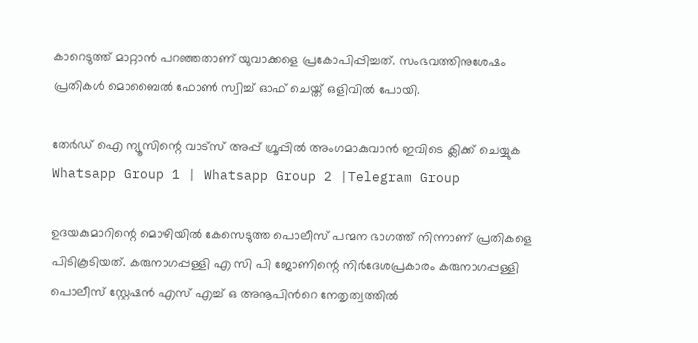കാറെടുത്ത് മാറ്റാൻ പറഞ്ഞതാണ് യുവാക്കളെ പ്രകോപിപ്പിച്ചത്. സംഭവത്തിനുശേഷം പ്രതികള്‍ മൊബൈല്‍ ഫോണ്‍ സ്വിച്ച്‌ ഓഫ് ചെയ്ത് ഒളിവില്‍ പോയി.

തേർഡ് ഐ ന്യൂസിന്റെ വാട്സ് അപ്പ് ഗ്രൂപ്പിൽ അംഗമാകുവാൻ ഇവിടെ ക്ലിക്ക് ചെയ്യുക
Whatsapp Group 1 | Whatsapp Group 2 |Telegram Group

ഉദയകുമാറിന്റെ മൊഴിയില്‍ കേസെടുത്ത പൊലീസ് പന്മന ഭാഗത്ത് നിന്നാണ് പ്രതികളെ പിടികൂടിയത്. കരുനാഗപ്പള്ളി എ സി പി ജോണിന്റെ നിർദേശപ്രകാരം കരുനാഗപ്പള്ളി പൊലീസ് സ്റ്റേഷൻ എസ് എച്ച്‌ ഒ അനൂപിന്‍റെ നേതൃത്വത്തില്‍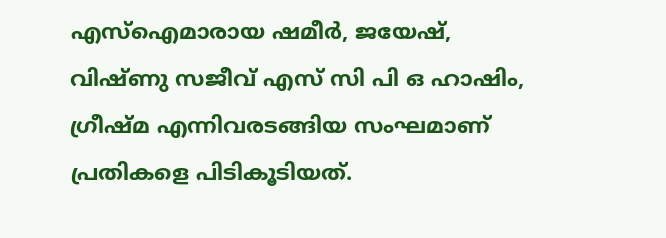എസ്‌ഐമാരായ ഷമീർ, ജയേഷ്, വിഷ്ണു സജീവ് എസ് സി പി ഒ ഹാഷിം, ഗ്രീഷ്മ എന്നിവരടങ്ങിയ സംഘമാണ് പ്രതികളെ പിടികൂടിയത്.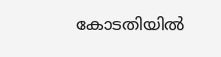കോടതിയില്‍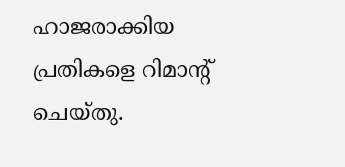ഹാജരാക്കിയ പ്രതികളെ റിമാന്‍റ് ചെയ്തു.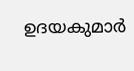ഉദയകുമാർ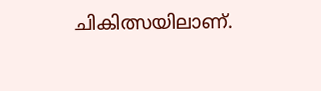ചികിത്സയിലാണ്.